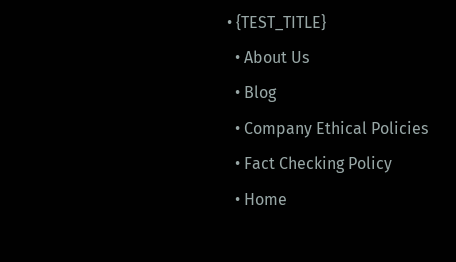• {TEST_TITLE}
  • About Us
  • Blog
  • Company Ethical Policies
  • Fact Checking Policy
  • Home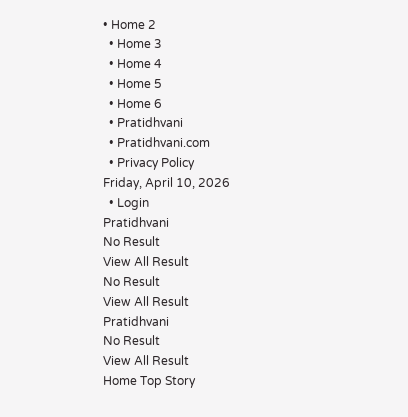• Home 2
  • Home 3
  • Home 4
  • Home 5
  • Home 6
  • Pratidhvani
  • Pratidhvani.com
  • Privacy Policy
Friday, April 10, 2026
  • Login
Pratidhvani
No Result
View All Result
No Result
View All Result
Pratidhvani
No Result
View All Result
Home Top Story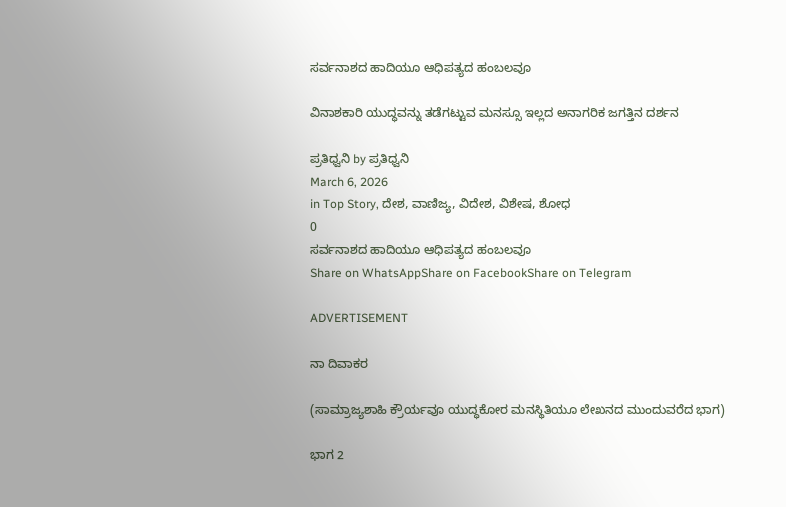ಸರ್ವನಾಶದ ಹಾದಿಯೂ ಆಧಿಪತ್ಯದ ಹಂಬಲವೂ

ವಿನಾಶಕಾರಿ ಯುದ್ಧವನ್ನು ತಡೆಗಟ್ಟುವ ಮನಸ್ಸೂ ಇಲ್ಲದ ಅನಾಗರಿಕ ಜಗತ್ತಿನ ದರ್ಶನ

ಪ್ರತಿಧ್ವನಿ by ಪ್ರತಿಧ್ವನಿ
March 6, 2026
in Top Story, ದೇಶ, ವಾಣಿಜ್ಯ, ವಿದೇಶ, ವಿಶೇಷ, ಶೋಧ
0
ಸರ್ವನಾಶದ ಹಾದಿಯೂ ಆಧಿಪತ್ಯದ ಹಂಬಲವೂ
Share on WhatsAppShare on FacebookShare on Telegram

ADVERTISEMENT

ನಾ ದಿವಾಕರ

(ಸಾಮ್ರಾಜ್ಯಶಾಹಿ ಕ್ರೌರ್ಯವೂ ಯುದ್ಧಕೋರ ಮನಸ್ಥಿತಿಯೂ ಲೇಖನದ ಮುಂದುವರೆದ ಭಾಗ)

ಭಾಗ 2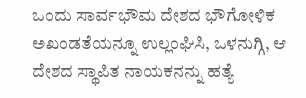ಒಂದು ಸಾರ್ವಭೌಮ ದೇಶದ ಭೌಗೋಳಿಕ ಅಖಂಡತೆಯನ್ನೂ ಉಲ್ಲಂಘಿಸಿ, ಒಳನುಗ್ಗಿ, ಆ ದೇಶದ ಸ್ಥಾಪಿತ ನಾಯಕನನ್ನು ಹತ್ಯೆ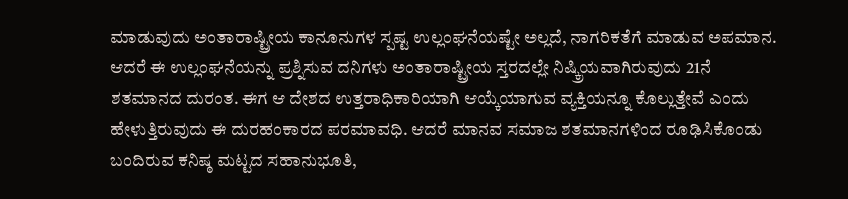ಮಾಡುವುದು ಅಂತಾರಾಷ್ಟ್ರೀಯ ಕಾನೂನುಗಳ ಸ್ಪಷ್ಟ ಉಲ್ಲಂಘನೆಯಷ್ಟೇ ಅಲ್ಲದೆ, ನಾಗರಿಕತೆಗೆ ಮಾಡುವ ಅಪಮಾನ. ಆದರೆ ಈ ಉಲ್ಲಂಘನೆಯನ್ನು ಪ್ರಶ್ನಿಸುವ ದನಿಗಳು ಅಂತಾರಾಷ್ಟ್ರೀಯ ಸ್ತರದಲ್ಲೇ ನಿಷ್ಕ್ರಿಯವಾಗಿರುವುದು 21ನೆ ಶತಮಾನದ ದುರಂತ. ಈಗ ಆ ದೇಶದ ಉತ್ತರಾಧಿಕಾರಿಯಾಗಿ ಆಯ್ಕೆಯಾಗುವ ವ್ಯಕ್ತಿಯನ್ನೂ ಕೊಲ್ಲುತ್ತೇವೆ ಎಂದು ಹೇಳುತ್ತಿರುವುದು ಈ ದುರಹಂಕಾರದ ಪರಮಾವಧಿ. ಆದರೆ ಮಾನವ ಸಮಾಜ ಶತಮಾನಗಳಿಂದ ರೂಢಿಸಿಕೊಂಡು ಬಂದಿರುವ ಕನಿಷ್ಠ ಮಟ್ಟದ ಸಹಾನುಭೂತಿ,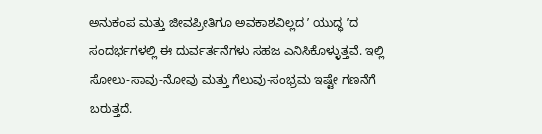ಅನುಕಂಪ ಮತ್ತು ಜೀವಪ್ರೀತಿಗೂ ಅವಕಾಶವಿಲ್ಲದ ʼ ಯುದ್ಧ ʼದ ಸಂದರ್ಭಗಳಲ್ಲಿ ಈ ದುರ್ವರ್ತನೆಗಳು ಸಹಜ ಎನಿಸಿಕೊಳ್ಳುತ್ತವೆ. ಇಲ್ಲಿ ಸೋಲು-ಸಾವು-ನೋವು ಮತ್ತು ಗೆಲುವು-ಸಂಭ್ರಮ ಇಷ್ಟೇ ಗಣನೆಗೆ ಬರುತ್ತದೆ.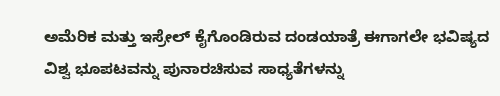ಅಮೆರಿಕ ಮತ್ತು ಇಸ್ರೇಲ್‌ ಕೈಗೊಂಡಿರುವ ದಂಡಯಾತ್ರೆ ಈಗಾಗಲೇ ಭವಿಷ್ಯದ ವಿಶ್ವ ಭೂಪಟವನ್ನು ಪುನಾರಚಿಸುವ ಸಾಧ್ಯತೆಗಳನ್ನು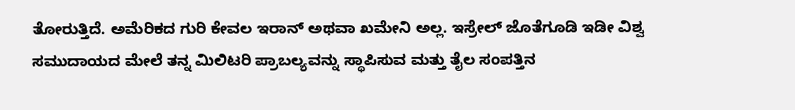ತೋರುತ್ತಿದೆ. ಅಮೆರಿಕದ ಗುರಿ ಕೇವಲ ಇರಾನ್‌ ಅಥವಾ ಖಮೇನಿ ಅಲ್ಲ. ಇಸ್ರೇಲ್‌ ಜೊತೆಗೂಡಿ ಇಡೀ ವಿಶ್ವ ಸಮುದಾಯದ ಮೇಲೆ ತನ್ನ ಮಿಲಿಟರಿ ಪ್ರಾಬಲ್ಯವನ್ನು ಸ್ಥಾಪಿಸುವ ಮತ್ತು ತೈಲ ಸಂಪತ್ತಿನ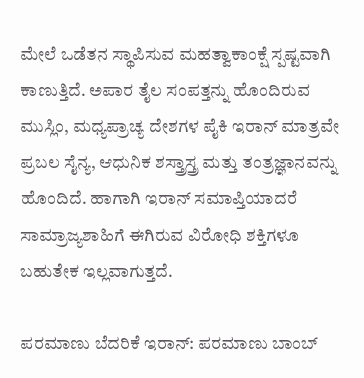ಮೇಲೆ ಒಡೆತನ ಸ್ಥಾಪಿಸುವ ಮಹತ್ವಾಕಾಂಕ್ಷೆ ಸ್ಪಷ್ಟವಾಗಿ ಕಾಣುತ್ತಿದೆ. ಅಪಾರ ತೈಲ ಸಂಪತ್ತನ್ನು ಹೊಂದಿರುವ ಮುಸ್ಲಿಂ, ಮಧ್ಯಪ್ರಾಚ್ಯ ದೇಶಗಳ ಪೈಕಿ ಇರಾನ್‌ ಮಾತ್ರವೇ ಪ್ರಬಲ ಸೈನ್ಯ, ಆಧುನಿಕ ಶಸ್ತ್ರಾಸ್ತ್ರ ಮತ್ತು ತಂತ್ರಜ್ಞಾನವನ್ನು ಹೊಂದಿದೆ. ಹಾಗಾಗಿ ಇರಾನ್‌ ಸಮಾಪ್ತಿಯಾದರೆ ಸಾಮ್ರಾಜ್ಯಶಾಹಿಗೆ ಈಗಿರುವ ವಿರೋಧಿ ಶಕ್ತಿಗಳೂ ಬಹುತೇಕ ಇಲ್ಲವಾಗುತ್ತದೆ.

ಪರಮಾಣು ಬೆದರಿಕೆ ಇರಾನ್: ಪರಮಾಣು ಬಾಂಬ್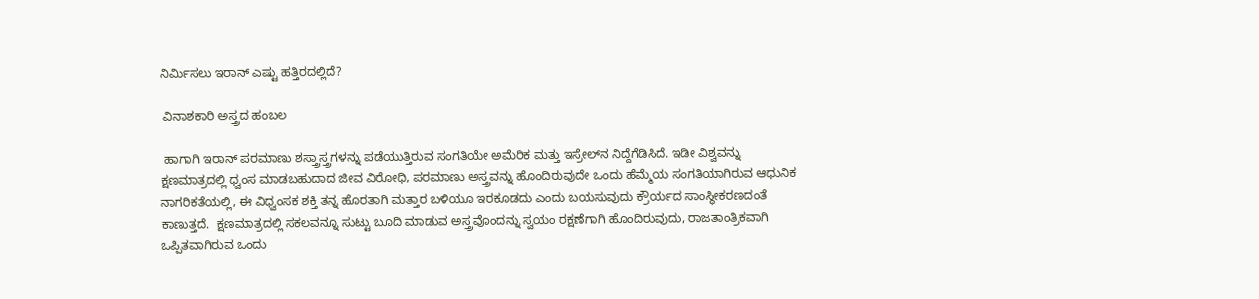ನಿರ್ಮಿಸಲು ಇರಾನ್ ಎಷ್ಟು ಹತ್ತಿರದಲ್ಲಿದೆ?

 ವಿನಾಶಕಾರಿ ಅಸ್ತ್ರದ ಹಂಬಲ

 ಹಾಗಾಗಿ ಇರಾನ್‌ ಪರಮಾಣು ಶಸ್ತ್ರಾಸ್ತ್ರಗಳನ್ನು ಪಡೆಯುತ್ತಿರುವ ಸಂಗತಿಯೇ ಅಮೆರಿಕ ಮತ್ತು ಇಸ್ರೇಲ್‌ನ ನಿದ್ದೆಗೆಡಿಸಿದೆ. ಇಡೀ ವಿಶ್ವವನ್ನು ಕ್ಷಣಮಾತ್ರದಲ್ಲಿ ಧ್ವಂಸ ಮಾಡಬಹುದಾದ ಜೀವ ವಿರೋಧಿ, ಪರಮಾಣು ಅಸ್ತ್ರವನ್ನು ಹೊಂದಿರುವುದೇ ಒಂದು ಹೆಮ್ಮೆಯ ಸಂಗತಿಯಾಗಿರುವ ಆಧುನಿಕ ನಾಗರಿಕತೆಯಲ್ಲಿ, ಈ ವಿಧ್ವಂಸಕ ಶಕ್ತಿ ತನ್ನ ಹೊರತಾಗಿ ಮತ್ತಾರ ಬಳಿಯೂ ಇರಕೂಡದು ಎಂದು ಬಯಸುವುದು ಕ್ರೌರ್ಯದ ಸಾಂಸ್ಥೀಕರಣದಂತೆ ಕಾಣುತ್ತದೆ.  ಕ್ಷಣಮಾತ್ರದಲ್ಲಿ ಸಕಲವನ್ನೂ ಸುಟ್ಟು ಬೂದಿ ಮಾಡುವ ಅಸ್ತ್ರವೊಂದನ್ನು ಸ್ವಯಂ ರಕ್ಷಣೆಗಾಗಿ ಹೊಂದಿರುವುದು, ರಾಜತಾಂತ್ರಿಕವಾಗಿ ಒಪ್ಪಿತವಾಗಿರುವ ಒಂದು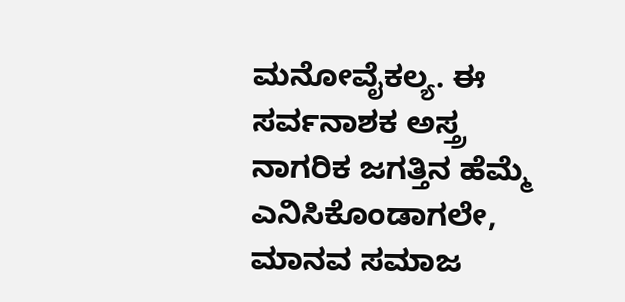ಮನೋವೈಕಲ್ಯ. ಈ ಸರ್ವನಾಶಕ ಅಸ್ತ್ರ ನಾಗರಿಕ ಜಗತ್ತಿನ ಹೆಮ್ಮೆ ಎನಿಸಿಕೊಂಡಾಗಲೇ, ಮಾನವ ಸಮಾಜ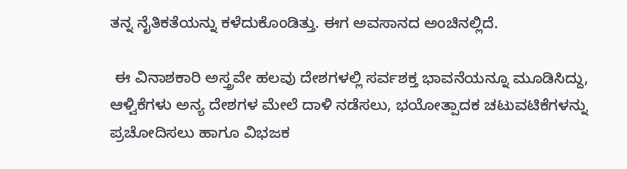ತನ್ನ ನೈತಿಕತೆಯನ್ನು ಕಳೆದುಕೊಂಡಿತ್ತು. ಈಗ ಅವಸಾನದ ಅಂಚಿನಲ್ಲಿದೆ.

 ಈ ವಿನಾಶಕಾರಿ ಅಸ್ತ್ರವೇ ಹಲವು ದೇಶಗಳಲ್ಲಿ ಸರ್ವಶಕ್ತ ಭಾವನೆಯನ್ನೂ ಮೂಡಿಸಿದ್ದು, ಆಳ್ವಿಕೆಗಳು ಅನ್ಯ ದೇಶಗಳ ಮೇಲೆ ದಾಳಿ ನಡೆಸಲು, ಭಯೋತ್ಪಾದಕ ಚಟುವಟಿಕೆಗಳನ್ನು ಪ್ರಚೋದಿಸಲು ಹಾಗೂ ವಿಭಜಕ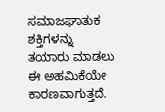ಸಮಾಜಘಾತುಕ ಶಕ್ತಿಗಳನ್ನು ತಯಾರು ಮಾಡಲು ಈ ಅಹಮಿಕೆಯೇ ಕಾರಣವಾಗುತ್ತದೆ.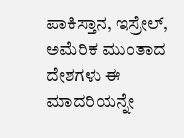ಪಾಕಿಸ್ತಾನ, ಇಸ್ರೇಲ್‌, ಅಮೆರಿಕ ಮುಂತಾದ ದೇಶಗಳು ಈ ಮಾದರಿಯನ್ನೇ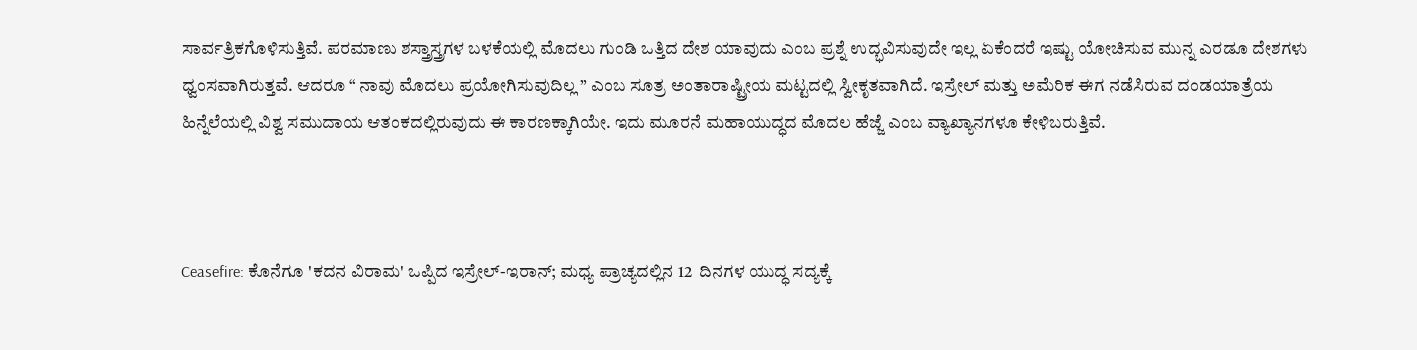ಸಾರ್ವತ್ರಿಕಗೊಳಿಸುತ್ತಿವೆ. ಪರಮಾಣು ಶಸ್ತ್ರಾಸ್ತ್ರಗಳ ಬಳಕೆಯಲ್ಲಿ ಮೊದಲು ಗುಂಡಿ ಒತ್ತಿದ ದೇಶ ಯಾವುದು ಎಂಬ ಪ್ರಶ್ನೆ ಉದ್ಭವಿಸುವುದೇ ಇಲ್ಲ ಏಕೆಂದರೆ ಇಷ್ಟು ಯೋಚಿಸುವ ಮುನ್ನ ಎರಡೂ ದೇಶಗಳು ಧ್ವಂಸವಾಗಿರುತ್ತವೆ. ಆದರೂ “ ನಾವು ಮೊದಲು ಪ್ರಯೋಗಿಸುವುದಿಲ್ಲ ” ಎಂಬ ಸೂತ್ರ ಅಂತಾರಾಷ್ಟ್ರೀಯ ಮಟ್ಟದಲ್ಲಿ ಸ್ವೀಕೃತವಾಗಿದೆ. ಇಸ್ರೇಲ್‌ ಮತ್ತು ಅಮೆರಿಕ ಈಗ ನಡೆಸಿರುವ ದಂಡಯಾತ್ರೆಯ ಹಿನ್ನೆಲೆಯಲ್ಲಿ ವಿಶ್ವ ಸಮುದಾಯ ಆತಂಕದಲ್ಲಿರುವುದು ಈ ಕಾರಣಕ್ಕಾಗಿಯೇ. ಇದು ಮೂರನೆ ಮಹಾಯುದ್ಧದ ಮೊದಲ ಹೆಜ್ಜೆ ಎಂಬ ವ್ಯಾಖ್ಯಾನಗಳೂ ಕೇಳಿಬರುತ್ತಿವೆ.



Ceasefire: ಕೊನೆಗೂ 'ಕದನ ವಿರಾಮ' ಒಪ್ಪಿದ ಇಸ್ರೇಲ್-ಇರಾನ್; ಮಧ್ಯ ಪ್ರಾಚ್ಯದಲ್ಲಿನ 12  ದಿನಗಳ ಯುದ್ಧ ಸದ್ಯಕ್ಕೆ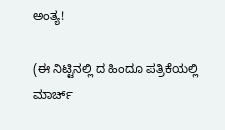ಅಂತ್ಯ!

(ಈ ನಿಟ್ಟಿನಲ್ಲಿ ದ ಹಿಂದೂ ಪತ್ರಿಕೆಯಲ್ಲಿ ಮಾರ್ಚ್‌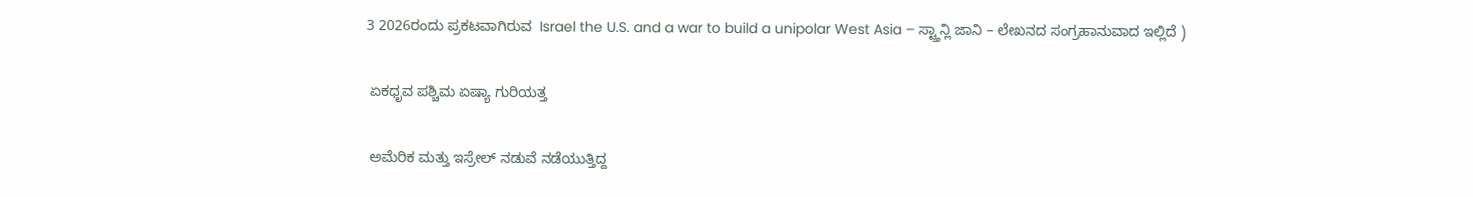3 2026ರಂದು ಪ್ರಕಟವಾಗಿರುವ  Israel the U.S. and a war to build a unipolar West Asia – ಸ್ಟ್ತಾನ್ಲಿ ಜಾನಿ – ಲೇಖನದ ಸಂಗ್ರಹಾನುವಾದ ಇಲ್ಲಿದೆ )

 ಏಕಧೃವ ಪಶ್ಚಿಮ ಏಷ್ಯಾ ಗುರಿಯತ್ತ

 ಅಮೆರಿಕ ಮತ್ತು ಇಸ್ರೇಲ್‌ ನಡುವೆ ನಡೆಯುತ್ತಿದ್ದ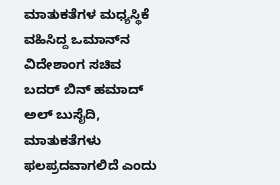ಮಾತುಕತೆಗಳ ಮಧ್ಯಸ್ಥಿಕೆ ವಹಿಸಿದ್ದ ಒಮಾನ್‌ನ ವಿದೇಶಾಂಗ ಸಚಿವ ಬದರ್‌ ಬಿನ್‌ ಹಮಾದ್‌ ಅಲ್‌ ಬುಸೈದಿ, ಮಾತುಕತೆಗಳು ಫಲಪ್ರದವಾಗಲಿದೆ ಎಂದು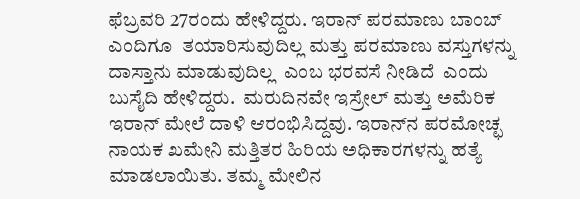ಫೆಬ್ರವರಿ 27ರಂದು ಹೇಳಿದ್ದರು. ಇರಾನ್‌ ಪರಮಾಣು ಬಾಂಬ್‌ ಎಂದಿಗೂ  ತಯಾರಿಸುವುದಿಲ್ಲ ಮತ್ತು ಪರಮಾಣು ವಸ್ತುಗಳನ್ನು ದಾಸ್ತಾನು ಮಾಡುವುದಿಲ್ಲ  ಎಂಬ ಭರವಸೆ ನೀಡಿದೆ  ಎಂದು ಬುಸೈದಿ ಹೇಳಿದ್ದರು.  ಮರುದಿನವೇ ಇಸ್ರೇಲ್‌ ಮತ್ತು ಅಮೆರಿಕ ಇರಾನ್‌ ಮೇಲೆ ದಾಳಿ ಆರಂಭಿಸಿದ್ದವು. ಇರಾನ್‌ನ ಪರಮೋಚ್ಛ ನಾಯಕ ಖಮೇನಿ ಮತ್ತಿತರ ಹಿರಿಯ ಅಧಿಕಾರಗಳನ್ನು ಹತ್ಯೆ ಮಾಡಲಾಯಿತು. ತಮ್ಮ ಮೇಲಿನ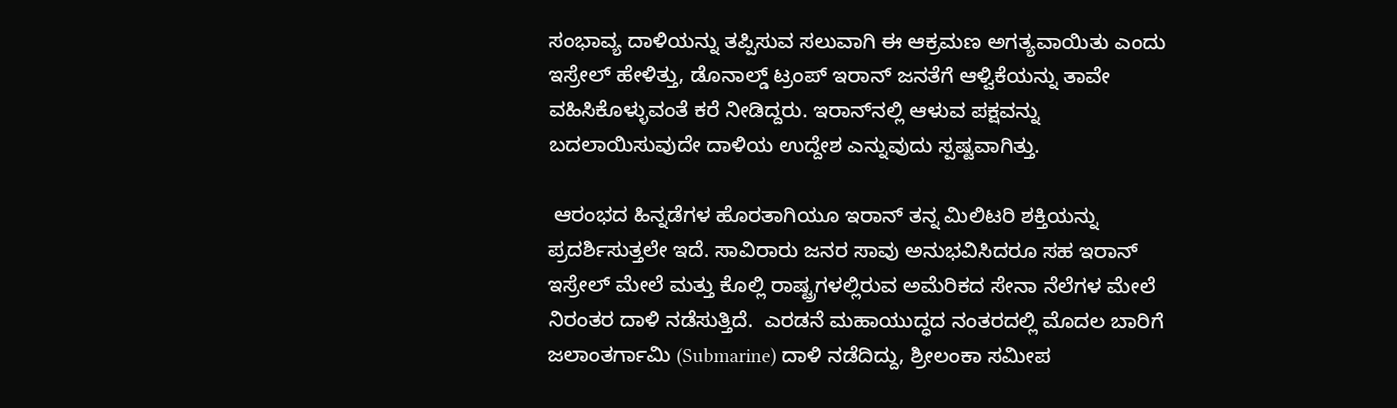ಸಂಭಾವ್ಯ ದಾಳಿಯನ್ನು ತಪ್ಪಿಸುವ ಸಲುವಾಗಿ ಈ ಆಕ್ರಮಣ ಅಗತ್ಯವಾಯಿತು ಎಂದು ಇಸ್ರೇಲ್‌ ಹೇಳಿತ್ತು, ಡೊನಾಲ್ಡ್‌ ಟ್ರಂಪ್‌ ಇರಾನ್‌ ಜನತೆಗೆ ಆಳ್ವಿಕೆಯನ್ನು ತಾವೇ ವಹಿಸಿಕೊಳ್ಳುವಂತೆ ಕರೆ ನೀಡಿದ್ದರು. ಇರಾನ್‌ನಲ್ಲಿ ಆಳುವ ಪಕ್ಷವನ್ನು ಬದಲಾಯಿಸುವುದೇ ದಾಳಿಯ ಉದ್ದೇಶ ಎನ್ನುವುದು ಸ್ಪಷ್ಟವಾಗಿತ್ತು.

 ಆರಂಭದ ಹಿನ್ನಡೆಗಳ ಹೊರತಾಗಿಯೂ ಇರಾನ್‌ ತನ್ನ ಮಿಲಿಟರಿ ಶಕ್ತಿಯನ್ನು ಪ್ರದರ್ಶಿಸುತ್ತಲೇ ಇದೆ. ಸಾವಿರಾರು ಜನರ ಸಾವು ಅನುಭವಿಸಿದರೂ ಸಹ ಇರಾನ್‌ ಇಸ್ರೇಲ್‌ ಮೇಲೆ ಮತ್ತು ಕೊಲ್ಲಿ ರಾಷ್ಟ್ರಗಳಲ್ಲಿರುವ ಅಮೆರಿಕದ ಸೇನಾ ನೆಲೆಗಳ ಮೇಲೆ ನಿರಂತರ ದಾಳಿ ನಡೆಸುತ್ತಿದೆ.  ಎರಡನೆ ಮಹಾಯುದ್ಧದ ನಂತರದಲ್ಲಿ ಮೊದಲ ಬಾರಿಗೆ ಜಲಾಂತರ್ಗಾಮಿ (Submarine) ದಾಳಿ ನಡೆದಿದ್ದು, ಶ್ರೀಲಂಕಾ ಸಮೀಪ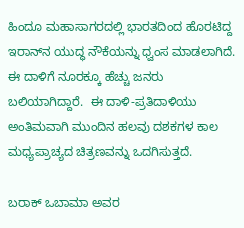ಹಿಂದೂ ಮಹಾಸಾಗರದಲ್ಲಿ ಭಾರತದಿಂದ ಹೊರಟಿದ್ದ ಇರಾನ್‌ನ ಯುದ್ಧ ನೌಕೆಯನ್ನು ಧ್ವಂಸ ಮಾಡಲಾಗಿದೆ. ಈ ದಾಳಿಗೆ ನೂರಕ್ಕೂ ಹೆಚ್ಚು ಜನರು ಬಲಿಯಾಗಿದ್ದಾರೆ.  ಈ ದಾಳಿ-ಪ್ರತಿದಾಳಿಯು ಅಂತಿಮವಾಗಿ ಮುಂದಿನ ಹಲವು ದಶಕಗಳ ಕಾಲ ಮಧ್ಯಪ್ರಾಚ್ಯದ ಚಿತ್ರಣವನ್ನು ಒದಗಿಸುತ್ತದೆ.

ಬರಾಕ್ ಒಬಾಮಾ ಅವರ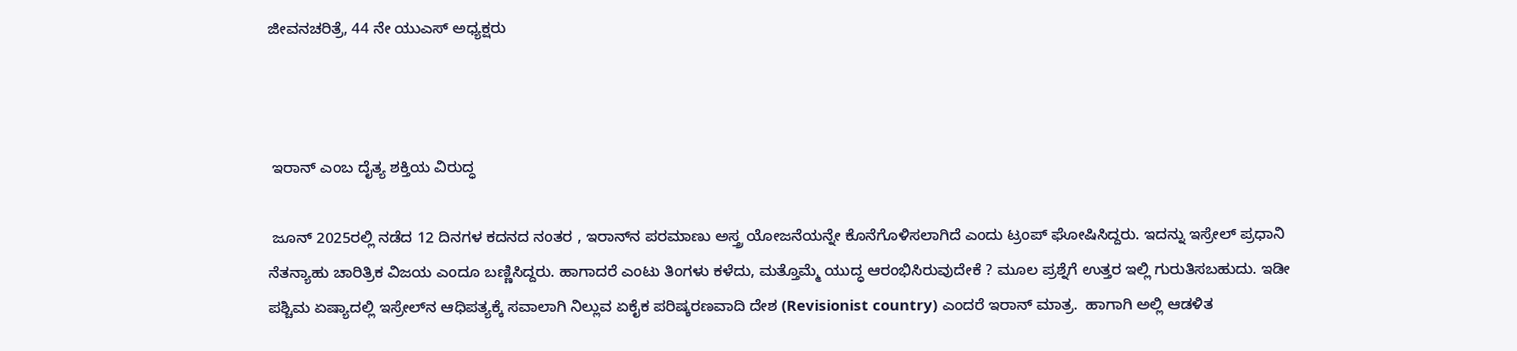ಜೀವನಚರಿತ್ರೆ, 44 ನೇ ಯುಎಸ್ ಅಧ್ಯಕ್ಷರು



 ಇರಾನ್‌ ಎಂಬ ದೈತ್ಯ ಶಕ್ತಿಯ ವಿರುದ್ಧ

 ಜೂನ್‌ 2025ರಲ್ಲಿ ನಡೆದ 12 ದಿನಗಳ ಕದನದ ನಂತರ , ಇರಾನ್‌ನ ಪರಮಾಣು ಅಸ್ತ್ರ ಯೋಜನೆಯನ್ನೇ ಕೊನೆಗೊಳಿಸಲಾಗಿದೆ ಎಂದು ಟ್ರಂಪ್‌ ಘೋಷಿಸಿದ್ದರು. ಇದನ್ನು ಇಸ್ರೇಲ್‌ ಪ್ರಧಾನಿ ನೆತನ್ಯಾಹು ಚಾರಿತ್ರಿಕ ವಿಜಯ ಎಂದೂ ಬಣ್ಣಿಸಿದ್ದರು. ಹಾಗಾದರೆ ಎಂಟು ತಿಂಗಳು ಕಳೆದು, ಮತ್ತೊಮ್ಮೆ ಯುದ್ಧ ಆರಂಭಿಸಿರುವುದೇಕೆ ? ಮೂಲ ಪ್ರಶ್ನೆಗೆ ಉತ್ತರ ಇಲ್ಲಿ ಗುರುತಿಸಬಹುದು. ಇಡೀ ಪಶ್ಚಿಮ ಏಷ್ಯಾದಲ್ಲಿ ಇಸ್ರೇಲ್‌ನ ಆಧಿಪತ್ಯಕ್ಕೆ ಸವಾಲಾಗಿ ನಿಲ್ಲುವ ಏಕೈಕ ಪರಿಷ್ಕರಣವಾದಿ ದೇಶ (Revisionist country) ಎಂದರೆ ಇರಾನ್‌ ಮಾತ್ರ.  ಹಾಗಾಗಿ ಅಲ್ಲಿ ಆಡಳಿತ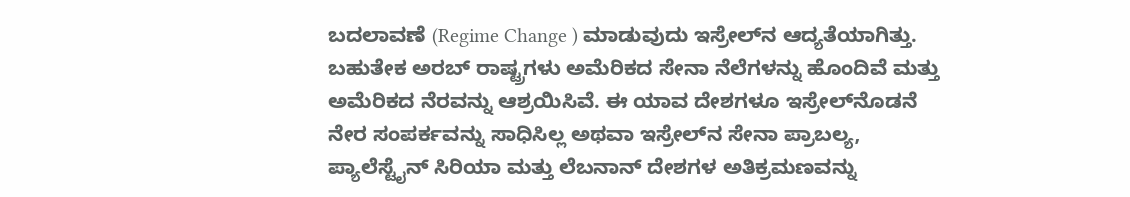ಬದಲಾವಣೆ (Regime Change ) ಮಾಡುವುದು ಇಸ್ರೇಲ್‌ನ ಆದ್ಯತೆಯಾಗಿತ್ತು. ಬಹುತೇಕ ಅರಬ್‌ ರಾಷ್ಟ್ರಗಳು ಅಮೆರಿಕದ ಸೇನಾ ನೆಲೆಗಳನ್ನು ಹೊಂದಿವೆ ಮತ್ತು ಅಮೆರಿಕದ ನೆರವನ್ನು ಆಶ್ರಯಿಸಿವೆ. ಈ ಯಾವ ದೇಶಗಳೂ ಇಸ್ರೇಲ್‌ನೊಡನೆ ನೇರ ಸಂಪರ್ಕವನ್ನು ಸಾಧಿಸಿಲ್ಲ ಅಥವಾ ಇಸ್ರೇಲ್‌ನ ಸೇನಾ ಪ್ರಾಬಲ್ಯ, ಪ್ಯಾಲೆಸ್ಟೈನ್‌ ಸಿರಿಯಾ ಮತ್ತು ಲೆಬನಾನ್‌ ದೇಶಗಳ ಅತಿಕ್ರಮಣವನ್ನು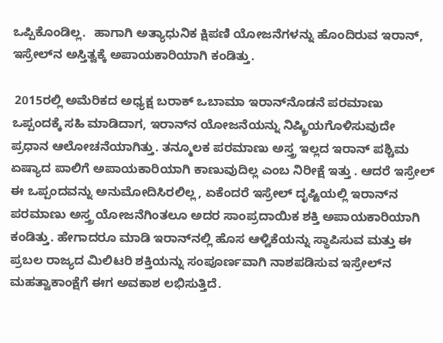ಒಪ್ಪಿಕೊಂಡಿಲ್ಲ.  ಹಾಗಾಗಿ ಅತ್ಯಾಧುನಿಕ ಕ್ಷಿಪಣಿ ಯೋಜನೆಗಳನ್ನು ಹೊಂದಿರುವ ಇರಾನ್‌, ಇಸ್ರೇಲ್‌ನ ಅಸ್ತಿತ್ವಕ್ಕೆ ಅಪಾಯಕಾರಿಯಾಗಿ ಕಂಡಿತ್ತು.

 2015ರಲ್ಲಿ ಅಮೆರಿಕದ ಅಧ್ಯಕ್ಷ ಬರಾಕ್‌ ಒಬಾಮಾ ಇರಾನ್‌ನೊಡನೆ ಪರಮಾಣು ಒಪ್ಪಂದಕ್ಕೆ ಸಹಿ ಮಾಡಿದಾಗ, ಇರಾನ್‌ನ ಯೋಜನೆಯನ್ನು ನಿಷ್ಕ್ರಿಯಗೊಳಿಸುವುದೇ ಪ್ರಧಾನ ಆಲೋಚನೆಯಾಗಿತ್ತು. ತನ್ಮೂಲಕ ಪರಮಾಣು ಅಸ್ತ್ರ ಇಲ್ಲದ ಇರಾನ್‌ ಪಶ್ಚಿಮ ಏಷ್ಯಾದ ಪಾಲಿಗೆ ಅಪಾಯಕಾರಿಯಾಗಿ ಕಾಣುವುದಿಲ್ಲ ಎಂಬ ನಿರೀಕ್ಷೆ ಇತ್ತು . ಆದರೆ ಇಸ್ರೇಲ್‌ ಈ ಒಪ್ಪಂದವನ್ನು ಅನುಮೋದಿಸಿರಲಿಲ್ಲ, ಏಕೆಂದರೆ ಇಸ್ರೇಲ್‌ ದೃಷ್ಟಿಯಲ್ಲಿ ಇರಾನ್‌ನ ಪರಮಾಣು ಅಸ್ತ್ರ ಯೋಜನೆಗಿಂತಲೂ ಅದರ ಸಾಂಪ್ರದಾಯಿಕ ಶಕ್ತಿ ಅಪಾಯಕಾರಿಯಾಗಿ ಕಂಡಿತ್ತು. ಹೇಗಾದರೂ ಮಾಡಿ ಇರಾನ್‌ನಲ್ಲಿ ಹೊಸ ಆಳ್ವಿಕೆಯನ್ನು ಸ್ಥಾಪಿಸುವ ಮತ್ತು ಈ ಪ್ರಬಲ ರಾಜ್ಯದ ಮಿಲಿಟರಿ ಶಕ್ತಿಯನ್ನು ಸಂಪೂರ್ಣವಾಗಿ ನಾಶಪಡಿಸುವ ಇಸ್ರೇಲ್‌ನ ಮಹತ್ವಾಕಾಂಕ್ಷೆಗೆ ಈಗ ಅವಕಾಶ ಲಭಿಸುತ್ತಿದೆ.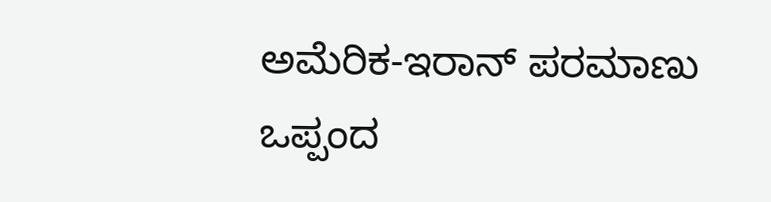ಅಮೆರಿಕ-ಇರಾನ್‌ ಪರಮಾಣು ಒಪ್ಪಂದ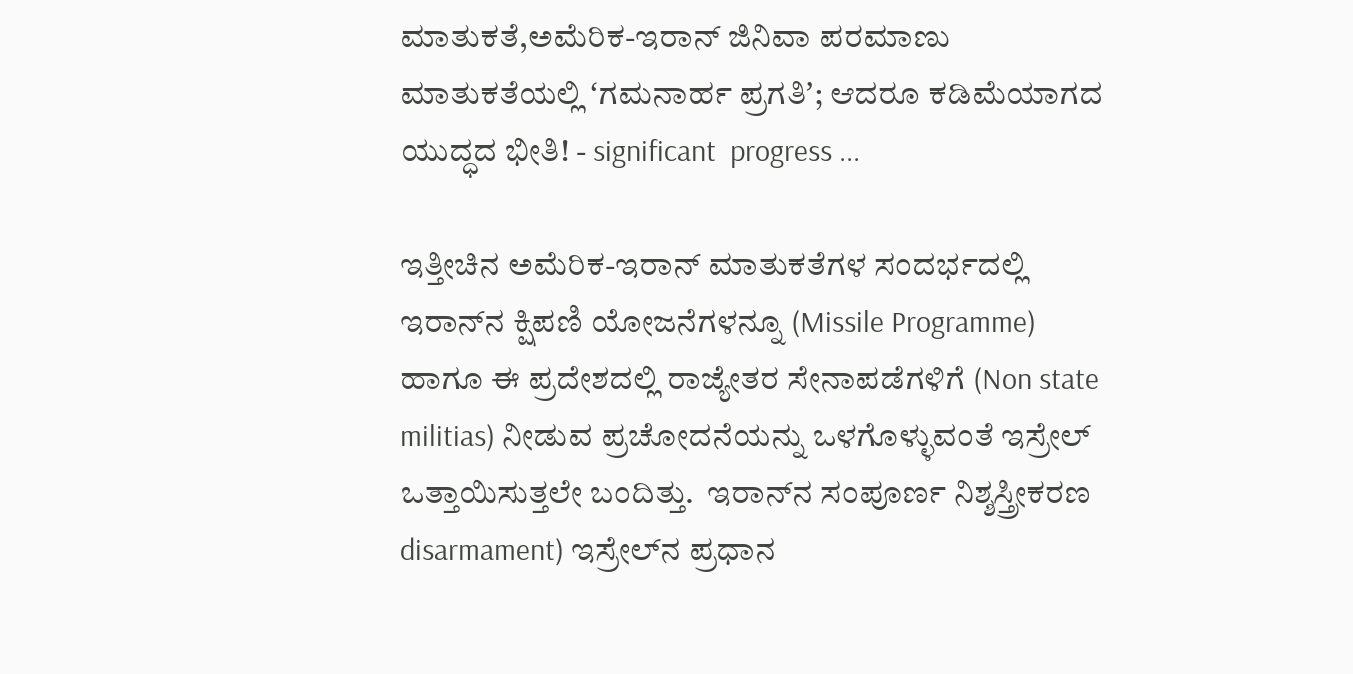ಮಾತುಕತೆ,ಅಮೆರಿಕ-ಇರಾನ್‌ ಜಿನಿವಾ ಪರಮಾಣು  ಮಾತುಕತೆಯಲ್ಲಿ ʻಗಮನಾರ್ಹ ಪ್ರಗತಿʼ; ಆದರೂ ಕಡಿಮೆಯಾಗದ ಯುದ್ಧದ ಭೀತಿ! - significant  progress ...

ಇತ್ತೀಚಿನ ಅಮೆರಿಕ-ಇರಾನ್‌ ಮಾತುಕತೆಗಳ ಸಂದರ್ಭದಲ್ಲಿ ಇರಾನ್‌ನ ಕ್ಷಿಪಣಿ ಯೋಜನೆಗಳನ್ನೂ (Missile Programme) ಹಾಗೂ ಈ ಪ್ರದೇಶದಲ್ಲಿ ರಾಜ್ಯೇತರ ಸೇನಾಪಡೆಗಳಿಗೆ (Non state militias) ನೀಡುವ ಪ್ರಚೋದನೆಯನ್ನು ಒಳಗೊಳ್ಳುವಂತೆ ಇಸ್ರೇಲ್‌ ಒತ್ತಾಯಿಸುತ್ತಲೇ ಬಂದಿತ್ತು.  ಇರಾನ್‌ನ ಸಂಪೂರ್ಣ ನಿಶ್ಶಸ್ತ್ರೀಕರಣ disarmament) ಇಸ್ರೇಲ್‌ನ ಪ್ರಧಾನ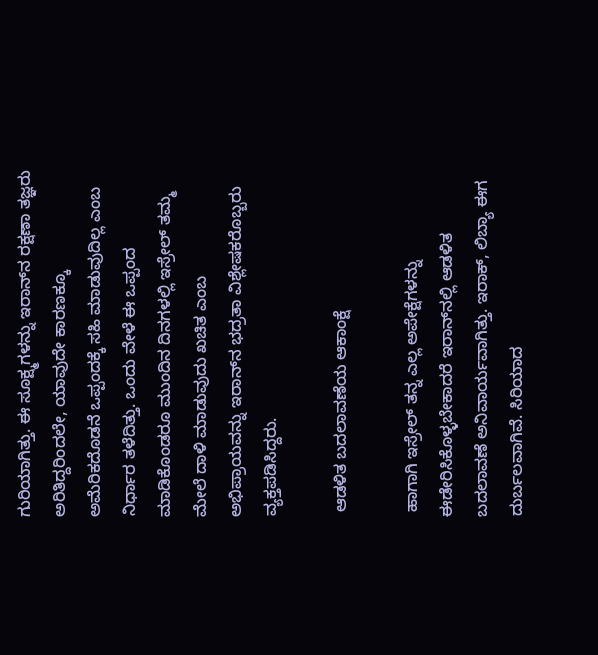ಗುರಿಯಾಗಿತ್ತು. ಈ ಸೂಕ್ಷ್ಮಗಳನ್ನು ಇರಾನ್‌ನ ರಕ್ಷಣಾ ತಜ್ಞರು ಅರಿತಿದ್ದರಿಂದಲೇ, ಯಾವುದೇ ಕಾರಣಕ್ಕೂ ಅಮೆರಿಕದೊಡನೆ ಒಪ್ಪಂದಕ್ಕೆ ಸಹಿ ಮಾಡುವುದಿಲ್ಲ ಎಂಬ ನಿರ್ಧಾರ ತಳೆದಿತ್ತು. ಒಂದು ವೇಳೆ ಈ ಒಪ್ಪಂದ ಮಾಡಿಕೊಂಡರೂ ಮುಂದಿನ ದಿನಗಳಲ್ಲಿ ಇಸ್ರೇಲ್‌ ತಮ್ಮ ಮೇಲೆ ದಾಳಿ ಮಾಡುವುದು ಖಚಿತ ಎಂಬ ಅಭಿಪ್ರಾಯವನ್ನು ಇರಾನ್‌ನ ಭದ್ರತಾ ವಿಶ್ಲೇಷಕರೊಬ್ಬರು ವ್ಯಕ್ತಪಡಿಸಿದ್ದರು.

 ಆಡಳಿತ ಬದಲಾವಣೆಯ ಆಕಾಂಕ್ಷೆ

 ಹಾಗಾಗಿ ಇಸ್ರೇಲ್‌ ತನ್ನ ಎಲ್ಲ ಅಪೇಕ್ಷೆಗಳನ್ನು ಈಡೇರಿಸಿಕೊಳ್ಳಬೇಕಾದರೆ ಇರಾನ್‌ನಲ್ಲಿ ಆಡಳಿತ ಬದಲಾವಣೆ ಅನಿವಾರ್ಯವಾಗಿತ್ತು. ಇರಾಕ್, ಲಿಬ್ಯಾ ಈಗ ದುರ್ಬಲವಾಗಿವೆ. ಸಿರಿಯಾದ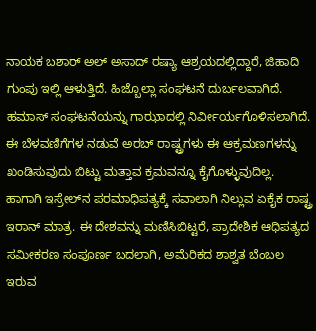ನಾಯಕ ಬಶಾರ್‌ ಅಲ್‌ ಅಸಾದ್‌ ರಷ್ಯಾ ಆಶ್ರಯದಲ್ಲಿದ್ದಾರೆ, ಜಿಹಾದಿ ಗುಂಪು ಇಲ್ಲಿ ಆಳುತ್ತಿದೆ. ಹಿಜ್ಬೊಲ್ಲಾ ಸಂಘಟನೆ ದುರ್ಬಲವಾಗಿದೆ.  ಹಮಾಸ್‌ ಸಂಘಟನೆಯನ್ನು ಗಾಝಾದಲ್ಲಿ ನಿರ್ವೀರ್ಯಗೊಳಿಸಲಾಗಿದೆ. ಈ ಬೆಳವಣಿಗೆಗಳ ನಡುವೆ ಅರಬ್‌ ರಾಷ್ಟ್ರಗಳು ಈ ಆಕ್ರಮಣಗಳನ್ನು ಖಂಡಿಸುವುದು ಬಿಟ್ಟು ಮತ್ತಾವ ಕ್ರಮವನ್ನೂ ಕೈಗೊಳ್ಳುವುದಿಲ್ಲ.  ಹಾಗಾಗಿ ಇಸ್ರೇಲ್‌ನ ಪರಮಾಧಿಪತ್ಯಕ್ಕೆ ಸವಾಲಾಗಿ ನಿಲ್ಲುವ ಏಕೈಕ ರಾಷ್ಟ್ರ ಇರಾನ್‌ ಮಾತ್ರ. ಈ ದೇಶವನ್ನು ಮಣಿಸಿಬಿಟ್ಟರೆ, ಪ್ರಾದೇಶಿಕ ಆಧಿಪತ್ಯದ ಸಮೀಕರಣ ಸಂಪೂರ್ಣ ಬದಲಾಗಿ, ಅಮೆರಿಕದ ಶಾಶ್ವತ ಬೆಂಬಲ ಇರುವ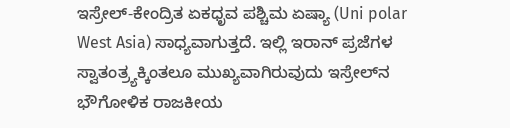ಇಸ್ರೇಲ್‌-ಕೇಂದ್ರಿತ ಏಕಧೃವ ಪಶ್ಚಿಮ ಏಷ್ಯಾ (Uni polar West Asia) ಸಾಧ್ಯವಾಗುತ್ತದೆ. ಇಲ್ಲಿ ಇರಾನ್‌ ಪ್ರಜೆಗಳ ಸ್ವಾತಂತ್ರ್ಯಕ್ಕಿಂತಲೂ ಮುಖ್ಯವಾಗಿರುವುದು ಇಸ್ರೇಲ್‌ನ  ಭೌಗೋಳಿಕ ರಾಜಕೀಯ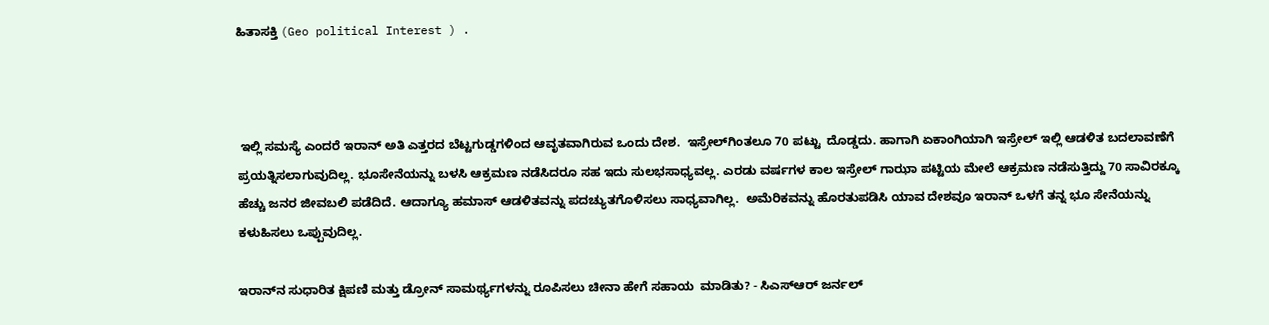ಹಿತಾಸಕ್ತಿ (Geo political Interest ) .



 ಇಲ್ಲಿ ಸಮಸ್ಯೆ ಎಂದರೆ ಇರಾನ್‌ ಅತಿ ಎತ್ತರದ ಬೆಟ್ಟಗುಡ್ಡಗಳಿಂದ ಆವೃತವಾಗಿರುವ ಒಂದು ದೇಶ.  ಇಸ್ರೇಲ್‌ಗಿಂತಲೂ 70 ಪಟ್ಟು  ದೊಡ್ಡದು. ಹಾಗಾಗಿ ಏಕಾಂಗಿಯಾಗಿ ಇಸ್ರೇಲ್‌ ಇಲ್ಲಿ ಆಡಳಿತ ಬದಲಾವಣೆಗೆ ಪ್ರಯತ್ನಿಸಲಾಗುವುದಿಲ್ಲ. ಭೂಸೇನೆಯನ್ನು ಬಳಸಿ ಆಕ್ರಮಣ ನಡೆಸಿದರೂ ಸಹ ಇದು ಸುಲಭಸಾಧ್ಯವಲ್ಲ. ಎರಡು ವರ್ಷಗಳ ಕಾಲ ಇಸ್ರೇಲ್‌ ಗಾಝಾ ಪಟ್ಟಿಯ ಮೇಲೆ ಆಕ್ರಮಣ ನಡೆಸುತ್ತಿದ್ದು 70 ಸಾವಿರಕ್ಕೂ ಹೆಚ್ಚು ಜನರ ಜೀವಬಲಿ ಪಡೆದಿದೆ. ಆದಾಗ್ಯೂ ಹಮಾಸ್‌ ಆಡಳಿತವನ್ನು ಪದಚ್ಯುತಗೊಳಿಸಲು ಸಾಧ್ಯವಾಗಿಲ್ಲ.  ಅಮೆರಿಕವನ್ನು ಹೊರತುಪಡಿಸಿ ಯಾವ ದೇಶವೂ ಇರಾನ್‌ ಒಳಗೆ ತನ್ನ ಭೂ ಸೇನೆಯನ್ನು ಕಳುಹಿಸಲು ಒಪ್ಪುವುದಿಲ್ಲ.

ಇರಾನ್‌ನ ಸುಧಾರಿತ ಕ್ಷಿಪಣಿ ಮತ್ತು ಡ್ರೋನ್ ಸಾಮರ್ಥ್ಯಗಳನ್ನು ರೂಪಿಸಲು ಚೀನಾ ಹೇಗೆ ಸಹಾಯ  ಮಾಡಿತು? - ಸಿಎಸ್ಆರ್ ಜರ್ನಲ್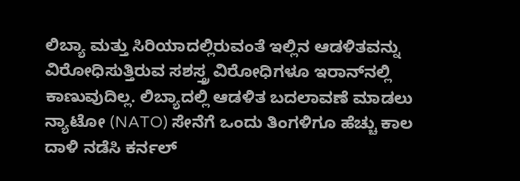ಲಿಬ್ಯಾ ಮತ್ತು ಸಿರಿಯಾದಲ್ಲಿರುವಂತೆ ಇಲ್ಲಿನ ಆಡಳಿತವನ್ನು ವಿರೋಧಿಸುತ್ತಿರುವ ಸಶಸ್ತ್ರ ವಿರೋಧಿಗಳೂ ಇರಾನ್‌ನಲ್ಲಿ ಕಾಣುವುದಿಲ್ಲ. ಲಿಬ್ಯಾದಲ್ಲಿ ಆಡಳಿತ ಬದಲಾವಣೆ ಮಾಡಲು ನ್ಯಾಟೋ (NATO) ಸೇನೆಗೆ ಒಂದು ತಿಂಗಳಿಗೂ ಹೆಚ್ಚು ಕಾಲ ದಾಳಿ ನಡೆಸಿ ಕರ್ನಲ್‌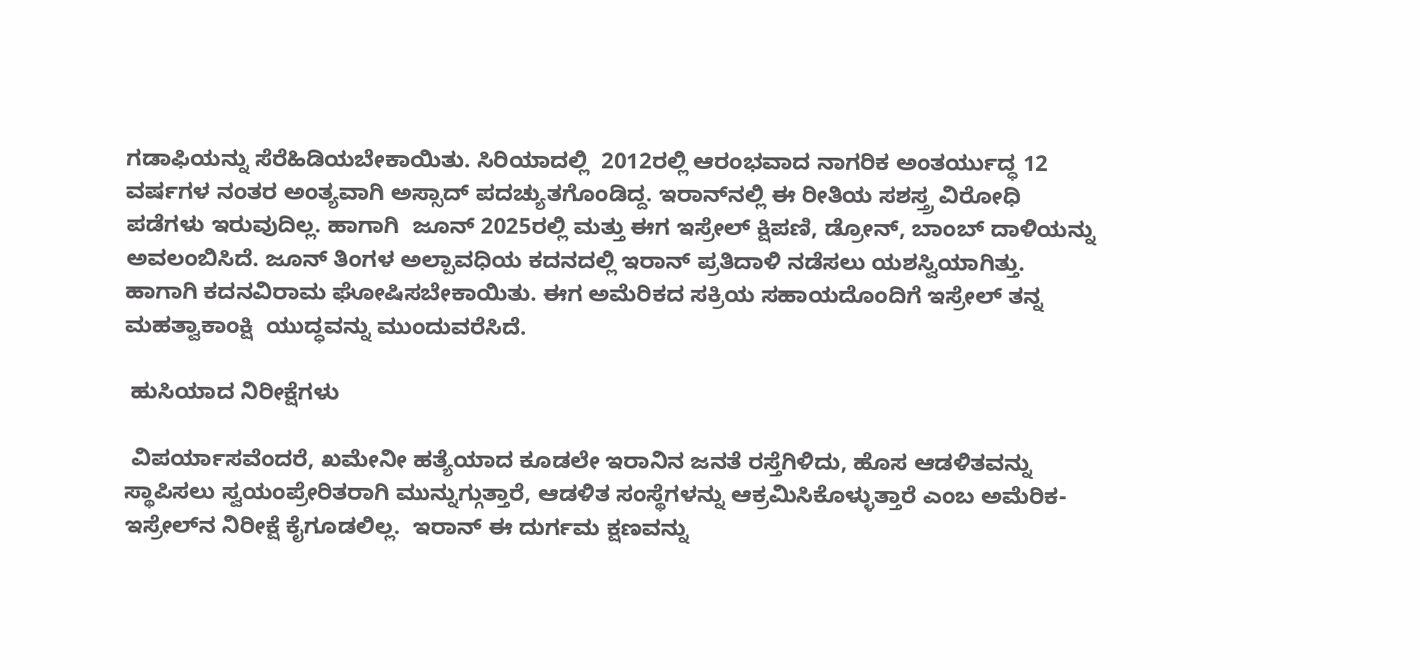ಗಡಾಫಿಯನ್ನು ಸೆರೆಹಿಡಿಯಬೇಕಾಯಿತು. ಸಿರಿಯಾದಲ್ಲಿ  2012ರಲ್ಲಿ ಆರಂಭವಾದ ನಾಗರಿಕ ಅಂತರ್ಯುದ್ಧ 12 ವರ್ಷಗಳ ನಂತರ ಅಂತ್ಯವಾಗಿ ಅಸ್ಸಾದ್‌ ಪದಚ್ಯುತಗೊಂಡಿದ್ದ. ಇರಾನ್‌ನಲ್ಲಿ ಈ ರೀತಿಯ ಸಶಸ್ತ್ರ ವಿರೋಧಿ ಪಡೆಗಳು ಇರುವುದಿಲ್ಲ. ಹಾಗಾಗಿ  ಜೂನ್‌ 2025ರಲ್ಲಿ ಮತ್ತು ಈಗ ಇಸ್ರೇಲ್‌ ಕ್ಷಿಪಣಿ, ಡ್ರೋನ್‌, ಬಾಂಬ್‌ ದಾಳಿಯನ್ನು ಅವಲಂಬಿಸಿದೆ. ಜೂನ್‌ ತಿಂಗಳ ಅಲ್ಪಾವಧಿಯ ಕದನದಲ್ಲಿ ಇರಾನ್‌ ಪ್ರತಿದಾಳಿ ನಡೆಸಲು ಯಶಸ್ವಿಯಾಗಿತ್ತು. ಹಾಗಾಗಿ ಕದನವಿರಾಮ ಘೋಷಿಸಬೇಕಾಯಿತು. ಈಗ ಅಮೆರಿಕದ ಸಕ್ರಿಯ ಸಹಾಯದೊಂದಿಗೆ ಇಸ್ರೇಲ್‌ ತನ್ನ ಮಹತ್ವಾಕಾಂಕ್ಷಿ  ಯುದ್ಧವನ್ನು ಮುಂದುವರೆಸಿದೆ.

 ಹುಸಿಯಾದ ನಿರೀಕ್ಷೆಗಳು

 ವಿಪರ್ಯಾಸವೆಂದರೆ, ಖಮೇನೀ ಹತ್ಯೆಯಾದ ಕೂಡಲೇ ಇರಾನಿನ ಜನತೆ ರಸ್ತೆಗಿಳಿದು, ಹೊಸ ಆಡಳಿತವನ್ನು ಸ್ಥಾಪಿಸಲು ಸ್ವಯಂಪ್ರೇರಿತರಾಗಿ ಮುನ್ನುಗ್ಗುತ್ತಾರೆ, ಆಡಳಿತ ಸಂಸ್ಥೆಗಳನ್ನು ಆಕ್ರಮಿಸಿಕೊಳ್ಳುತ್ತಾರೆ ಎಂಬ ಅಮೆರಿಕ-ಇಸ್ರೇಲ್‌ನ ನಿರೀಕ್ಷೆ ಕೈಗೂಡಲಿಲ್ಲ.  ಇರಾನ್‌ ಈ ದುರ್ಗಮ ಕ್ಷಣವನ್ನು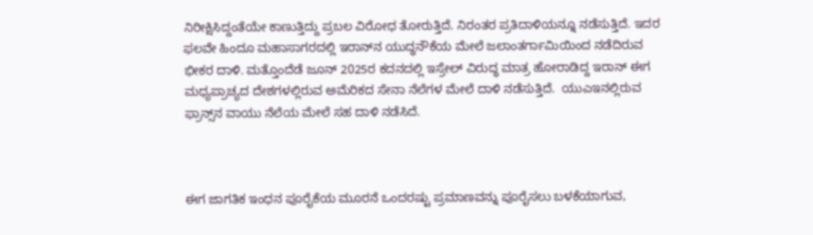ನಿರೀಕ್ಷಿಸಿದ್ದಂತೆಯೇ ಕಾಣುತ್ತಿದ್ದು ಪ್ರಬಲ ವಿರೋಧ ತೋರುತ್ತಿದೆ. ನಿರಂತರ ಪ್ರತಿದಾಳಿಯನ್ನೂ ನಡೆಸುತ್ತಿದೆ. ಇದರ ಫಲವೇ ಹಿಂದೂ ಮಹಾಸಾಗರದಲ್ಲಿ ಇರಾನ್‌ನ ಯುದ್ಧನೌಕೆಯ ಮೇಲೆ ಜಲಾಂತರ್ಗಾಮಿಯಿಂದ ನಡೆದಿರುವ ಭೀಕರ ದಾಳಿ. ಮತ್ತೊಂದೆಡೆ ಜೂನ್‌ 2025ರ ಕದನದಲ್ಲಿ ಇಸ್ರೇಲ್‌ ವಿರುದ್ಧ ಮಾತ್ರ ಹೋರಾಡಿದ್ದ ಇರಾನ್‌ ಈಗ ಮಧ್ಯಪ್ರಾಚ್ಯದ ದೇಶಗಳಲ್ಲಿರುವ ಅಮೆರಿಕದ ಸೇನಾ ನೆಲೆಗಳ ಮೇಲೆ ದಾಳಿ ನಡೆಸುತ್ತಿದೆ.  ಯುಎಇನಲ್ಲಿರುವ ಫ್ರಾನ್ಸ್‌ನ ವಾಯು ನೆಲೆಯ ಮೇಲೆ ಸಹ ದಾಳಿ ನಡೆಸಿದೆ.



ಈಗ ಜಾಗತಿಕ ಇಂಧನ ಪೂರೈಕೆಯ ಮೂರನೆ ಒಂದರಷ್ಟು ಪ್ರಮಾಣವನ್ನು ಪೂರೈಸಲು ಬಳಕೆಯಾಗುವ,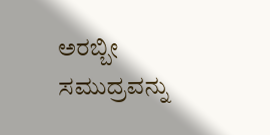ಅರಬ್ಬೀ ಸಮುದ್ರವನ್ನು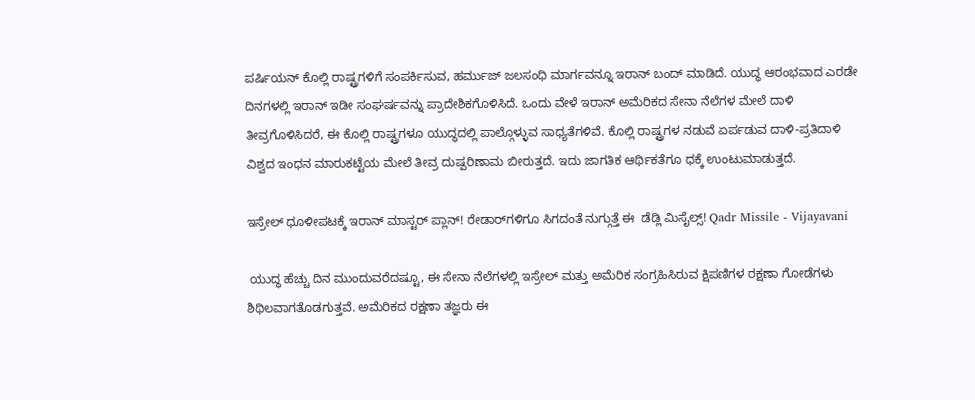ಪರ್ಷಿಯನ್‌ ಕೊಲ್ಲಿ ರಾಷ್ಟ್ರಗಳಿಗೆ ಸಂಪರ್ಕಿಸುವ, ಹರ್ಮುಜ್‌ ಜಲಸಂಧಿ ಮಾರ್ಗವನ್ನೂ ಇರಾನ್‌ ಬಂದ್‌ ಮಾಡಿದೆ. ಯುದ್ಧ ಆರಂಭವಾದ ಎರಡೇ ದಿನಗಳಲ್ಲಿ ಇರಾನ್‌ ಇಡೀ ಸಂಘರ್ಷವನ್ನು ಪ್ರಾದೇಶಿಕಗೊಳಿಸಿದೆ. ಒಂದು ವೇಳೆ ಇರಾನ್‌ ಅಮೆರಿಕದ ಸೇನಾ ನೆಲೆಗಳ ಮೇಲೆ ದಾಳಿ ತೀವ್ರಗೊಳಿಸಿದರೆ, ಈ ಕೊಲ್ಲಿ ರಾಷ್ಟ್ರಗಳೂ ಯುದ್ಧದಲ್ಲಿ ಪಾಲ್ಗೊಳ್ಳುವ ಸಾಧ್ಯತೆಗಳಿವೆ. ಕೊಲ್ಲಿ ರಾಷ್ಟ್ರಗಳ ನಡುವೆ ಏರ್ಪಡುವ ದಾಳಿ-ಪ್ರತಿದಾಳಿ ವಿಶ್ವದ ಇಂಧನ ಮಾರುಕಟ್ಟೆಯ ಮೇಲೆ ತೀವ್ರ ದುಷ್ಪರಿಣಾಮ ಬೀರುತ್ತದೆ. ಇದು ಜಾಗತಿಕ ಆರ್ಥಿಕತೆಗೂ ಧಕ್ಕೆ ಉಂಟುಮಾಡುತ್ತದೆ.

ಇಸ್ರೇಲ್ ಧೂಳೀಪಟಕ್ಕೆ ಇರಾನ್ ಮಾಸ್ಟರ್ ಪ್ಲಾನ್! ರೇಡಾರ್‌ಗಳಿಗೂ ಸಿಗದಂತೆ ನುಗ್ಗುತ್ತೆ ಈ  ಡೆಡ್ಲಿ ಮಿಸೈಲ್ಸ್! Qadr Missile - Vijayavani

 ಯುದ್ಧ ಹೆಚ್ಚು ದಿನ ಮುಂದುವರೆದಷ್ಟೂ, ಈ ಸೇನಾ ನೆಲೆಗಳಲ್ಲಿ ಇಸ್ರೇಲ್‌ ಮತ್ತು ಅಮೆರಿಕ ಸಂಗ್ರಹಿಸಿರುವ ಕ್ಷಿಪಣಿಗಳ ರಕ್ಷಣಾ ಗೋಡೆಗಳು ಶಿಥಿಲವಾಗತೊಡಗುತ್ತವೆ. ಅಮೆರಿಕದ ರಕ್ಷಣಾ ತಜ್ಞರು ಈ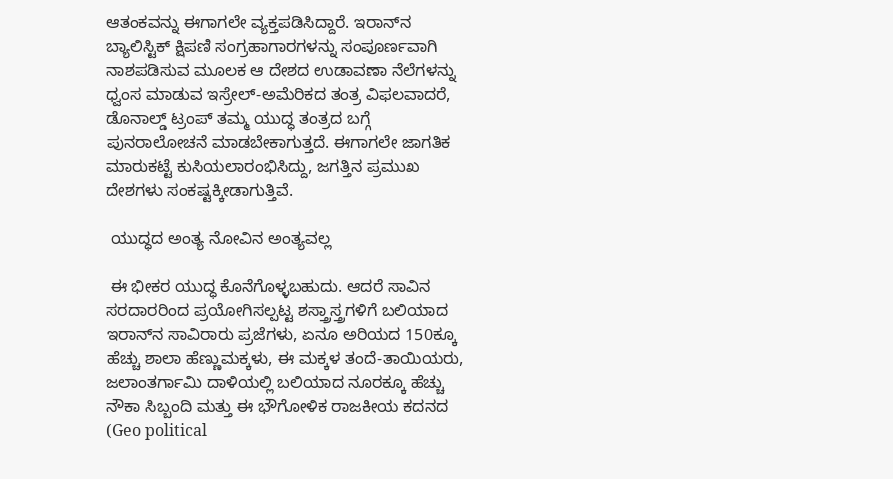ಆತಂಕವನ್ನು ಈಗಾಗಲೇ ವ್ಯಕ್ತಪಡಿಸಿದ್ದಾರೆ. ಇರಾನ್‌ನ ಬ್ಯಾಲಿಸ್ಟಿಕ್‌ ಕ್ಷಿಪಣಿ ಸಂಗ್ರಹಾಗಾರಗಳನ್ನು ಸಂಪೂರ್ಣವಾಗಿ ನಾಶಪಡಿಸುವ ಮೂಲಕ ಆ ದೇಶದ ಉಡಾವಣಾ ನೆಲೆಗಳನ್ನು ಧ್ವಂಸ ಮಾಡುವ ಇಸ್ರೇಲ್-ಅಮೆರಿಕದ ತಂತ್ರ ವಿಫಲವಾದರೆ, ಡೊನಾಲ್ಡ್‌ ಟ್ರಂಪ್‌ ತಮ್ಮ ಯುದ್ಧ ತಂತ್ರದ ಬಗ್ಗೆ ಪುನರಾಲೋಚನೆ ಮಾಡಬೇಕಾಗುತ್ತದೆ. ಈಗಾಗಲೇ ಜಾಗತಿಕ ಮಾರುಕಟ್ಟೆ ಕುಸಿಯಲಾರಂಭಿಸಿದ್ದು, ಜಗತ್ತಿನ ಪ್ರಮುಖ ದೇಶಗಳು ಸಂಕಷ್ಟಕ್ಕೀಡಾಗುತ್ತಿವೆ.

 ಯುದ್ಧದ ಅಂತ್ಯ ನೋವಿನ ಅಂತ್ಯವಲ್ಲ

 ಈ ಭೀಕರ ಯುದ್ಧ ಕೊನೆಗೊಳ್ಳಬಹುದು. ಆದರೆ ಸಾವಿನ ಸರದಾರರಿಂದ ಪ್ರಯೋಗಿಸಲ್ಪಟ್ಟ ಶಸ್ತ್ರಾಸ್ತ್ರಗಳಿಗೆ ಬಲಿಯಾದ ಇರಾನ್‌ನ ಸಾವಿರಾರು ಪ್ರಜೆಗಳು, ಏನೂ ಅರಿಯದ 150ಕ್ಕೂ ಹೆಚ್ಚು ಶಾಲಾ ಹೆಣ್ಣುಮಕ್ಕಳು, ಈ ಮಕ್ಕಳ ತಂದೆ-ತಾಯಿಯರು, ಜಲಾಂತರ್ಗಾಮಿ ದಾಳಿಯಲ್ಲಿ ಬಲಿಯಾದ ನೂರಕ್ಕೂ ಹೆಚ್ಚು ನೌಕಾ ಸಿಬ್ಬಂದಿ ಮತ್ತು ಈ ಭೌಗೋಳಿಕ ರಾಜಕೀಯ ಕದನದ (Geo political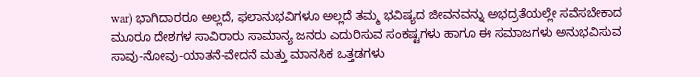war) ಭಾಗಿದಾರರೂ ಅಲ್ಲದೆ, ಫಲಾನುಭವಿಗಳೂ ಅಲ್ಲದೆ ತಮ್ಮ ಭವಿಷ್ಯದ ಜೀವನವನ್ನು ಅಭದ್ರತೆಯಲ್ಲೇ ಸವೆಸಬೇಕಾದ ಮೂರೂ ದೇಶಗಳ ಸಾವಿರಾರು ಸಾಮಾನ್ಯ ಜನರು ಎದುರಿಸುವ ಸಂಕಷ್ಟಗಳು ಹಾಗೂ ಈ ಸಮಾಜಗಳು ಅನುಭವಿಸುವ ಸಾವು-ನೋವು-ಯಾತನೆ-ವೇದನೆ ಮತ್ತು ಮಾನಸಿಕ ಒತ್ತಡಗಳು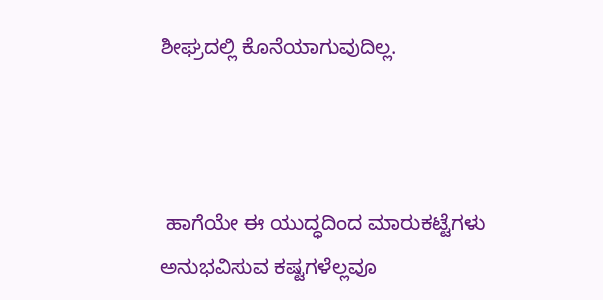ಶೀಘ್ರದಲ್ಲಿ ಕೊನೆಯಾಗುವುದಿಲ್ಲ.



 ಹಾಗೆಯೇ ಈ ಯುದ್ಧದಿಂದ ಮಾರುಕಟ್ಟೆಗಳು ಅನುಭವಿಸುವ ಕಷ್ಟಗಳೆಲ್ಲವೂ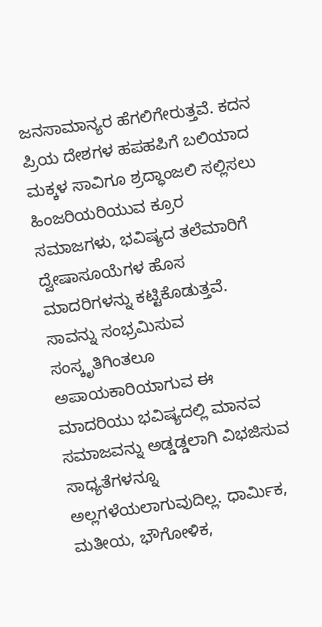ಜನಸಾಮಾನ್ಯರ ಹೆಗಲಿಗೇರುತ್ತವೆ. ಕದನ ಪ್ರಿಯ ದೇಶಗಳ ಹಪಹಪಿಗೆ ಬಲಿಯಾದ ಮಕ್ಕಳ ಸಾವಿಗೂ ಶ್ರದ್ಧಾಂಜಲಿ ಸಲ್ಲಿಸಲು ಹಿಂಜರಿಯರಿಯುವ ಕ್ರೂರ ಸಮಾಜಗಳು, ಭವಿಷ್ಯದ ತಲೆಮಾರಿಗೆ ದ್ವೇಷಾಸೂಯೆಗಳ ಹೊಸ ಮಾದರಿಗಳನ್ನು ಕಟ್ಟಿಕೊಡುತ್ತವೆ. ಸಾವನ್ನು ಸಂಭ್ರಮಿಸುವ ಸಂಸ್ಕೃತಿಗಿಂತಲೂ ಅಪಾಯಕಾರಿಯಾಗುವ ಈ ಮಾದರಿಯು ಭವಿಷ್ಯದಲ್ಲಿ ಮಾನವ ಸಮಾಜವನ್ನು ಅಡ್ಡಡ್ಡಲಾಗಿ ವಿಭಜಿಸುವ ಸಾಧ್ಯತೆಗಳನ್ನೂ ಅಲ್ಲಗಳೆಯಲಾಗುವುದಿಲ್ಲ. ಧಾರ್ಮಿಕ, ಮತೀಯ, ಭೌಗೋಳಿಕ,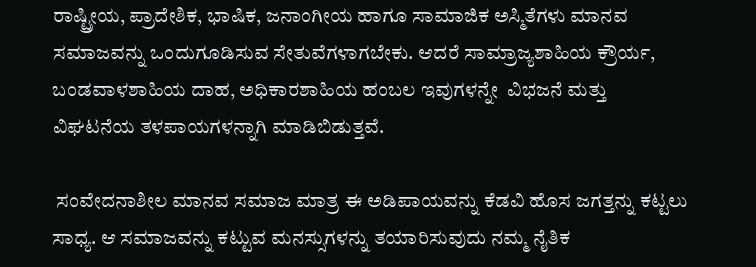ರಾಷ್ಟ್ರೀಯ, ಪ್ರಾದೇಶಿಕ, ಭಾಷಿಕ, ಜನಾಂಗೀಯ ಹಾಗೂ ಸಾಮಾಜಿಕ ಅಸ್ಮಿತೆಗಳು ಮಾನವ ಸಮಾಜವನ್ನು ಒಂದುಗೂಡಿಸುವ ಸೇತುವೆಗಳಾಗಬೇಕು. ಆದರೆ ಸಾಮ್ರಾಜ್ಯಶಾಹಿಯ ಕ್ರೌರ್ಯ, ಬಂಡವಾಳಶಾಹಿಯ ದಾಹ, ಅಧಿಕಾರಶಾಹಿಯ ಹಂಬಲ ಇವುಗಳನ್ನೇ  ವಿಭಜನೆ ಮತ್ತು ವಿಘಟನೆಯ ತಳಪಾಯಗಳನ್ನಾಗಿ ಮಾಡಿಬಿಡುತ್ತವೆ.

 ಸಂವೇದನಾಶೀಲ ಮಾನವ ಸಮಾಜ ಮಾತ್ರ ಈ ಅಡಿಪಾಯವನ್ನು ಕೆಡವಿ ಹೊಸ ಜಗತ್ತನ್ನು ಕಟ್ಟಲು ಸಾಧ್ಯ. ಆ ಸಮಾಜವನ್ನು ಕಟ್ಟುವ ಮನಸ್ಸುಗಳನ್ನು ತಯಾರಿಸುವುದು ನಮ್ಮ ನೈತಿಕ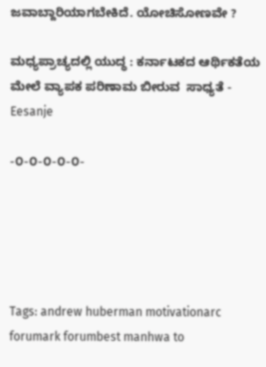ಜವಾಬ್ದಾರಿಯಾಗಬೇಕಿದೆ. ಯೋಚಿಸೋಣವೇ ?

ಮಧ್ಯಪ್ರಾಚ್ಯದಲ್ಲಿ ಯುದ್ಧ : ಕರ್ನಾಟಕದ ಆರ್ಥಿಕತೆಯ ಮೇಲೆ ವ್ಯಾಪಕ ಪರಿಣಾಮ ಬೀರುವ  ಸಾಧ್ಯತೆ - Eesanje

-೦-೦-೦-೦-೦-





Tags: andrew huberman motivationarc forumark forumbest manhwa to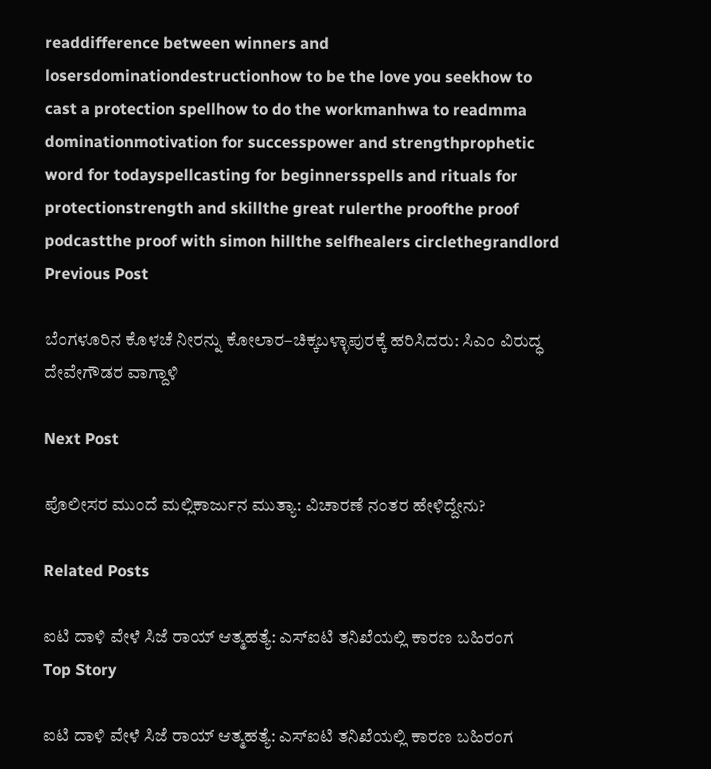readdifference between winners and losersdominationdestructionhow to be the love you seekhow to cast a protection spellhow to do the workmanhwa to readmma dominationmotivation for successpower and strengthprophetic word for todayspellcasting for beginnersspells and rituals for protectionstrength and skillthe great rulerthe proofthe proof podcastthe proof with simon hillthe selfhealers circlethegrandlord
Previous Post

ಬೆಂಗಳೂರಿನ ಕೊಳಚೆ ನೀರನ್ನು ಕೋಲಾರ–ಚಿಕ್ಕಬಳ್ಳಾಪುರಕ್ಕೆ ಹರಿಸಿದರು: ಸಿಎಂ ವಿರುದ್ಧ ದೇವೇಗೌಡರ ವಾಗ್ದಾಳಿ

Next Post

ಪೊಲೀಸರ ಮುಂದೆ ಮಲ್ಲಿಕಾರ್ಜುನ ಮುತ್ಯಾ: ವಿಚಾರಣೆ ನಂತರ ಹೇಳಿದ್ದೇನು?

Related Posts

ಐಟಿ ದಾಳಿ ವೇಳೆ ಸಿಜೆ ರಾಯ್ ಆತ್ಮಹತ್ಯೆ: ಎಸ್‌ಐಟಿ ತನಿಖೆಯಲ್ಲಿ ಕಾರಣ ಬಹಿರಂಗ
Top Story

ಐಟಿ ದಾಳಿ ವೇಳೆ ಸಿಜೆ ರಾಯ್ ಆತ್ಮಹತ್ಯೆ: ಎಸ್‌ಐಟಿ ತನಿಖೆಯಲ್ಲಿ ಕಾರಣ ಬಹಿರಂಗ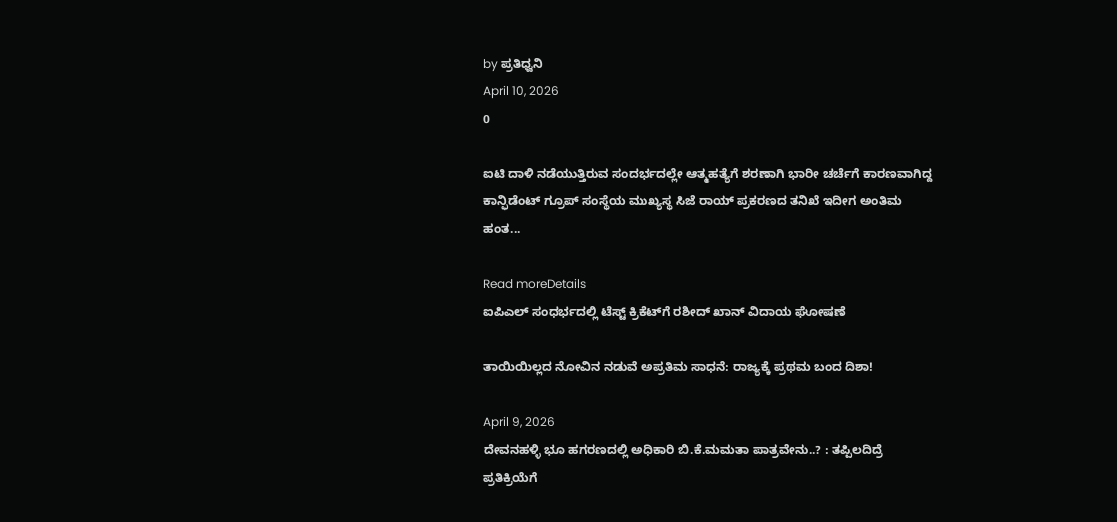by ಪ್ರತಿಧ್ವನಿ
April 10, 2026
0

ಐಟಿ ದಾಳಿ ನಡೆಯುತ್ತಿರುವ ಸಂದರ್ಭದಲ್ಲೇ ಆತ್ಮಹತ್ಯೆಗೆ ಶರಣಾಗಿ ಭಾರೀ ಚರ್ಚೆಗೆ ಕಾರಣವಾಗಿದ್ದ ಕಾನ್ಫಿಡೆಂಟ್ ಗ್ರೂಪ್ ಸಂಸ್ಥೆಯ ಮುಖ್ಯಸ್ಥ ಸಿಜೆ ರಾಯ್ ಪ್ರಕರಣದ ತನಿಖೆ ಇದೀಗ ಅಂತಿಮ ಹಂತ...

Read moreDetails
ಐಪಿಎಲ್ ಸಂಧರ್ಭದಲ್ಲಿ ಟೆಸ್ಟ್ ಕ್ರಿಕೆಟ್‌ಗೆ ರಶೀದ್ ಖಾನ್ ವಿದಾಯ ಘೋಷಣೆ

ತಾಯಿಯಿಲ್ಲದ ನೋವಿನ ನಡುವೆ ಅಪ್ರತಿಮ ಸಾಧನೆ: ರಾಜ್ಯಕ್ಕೆ ಪ್ರಥಮ ಬಂದ ದಿಶಾ!

April 9, 2026
ದೇವನಹಳ್ಳಿ ಭೂ ಹಗರಣದಲ್ಲಿ ಅಧಿಕಾರಿ ಬಿ.ಕೆ.ಮಮತಾ ಪಾತ್ರವೇನು..? : ತಪ್ಪಿಲದಿದ್ರೆ ಪ್ರತಿಕ್ರಿಯೆಗೆ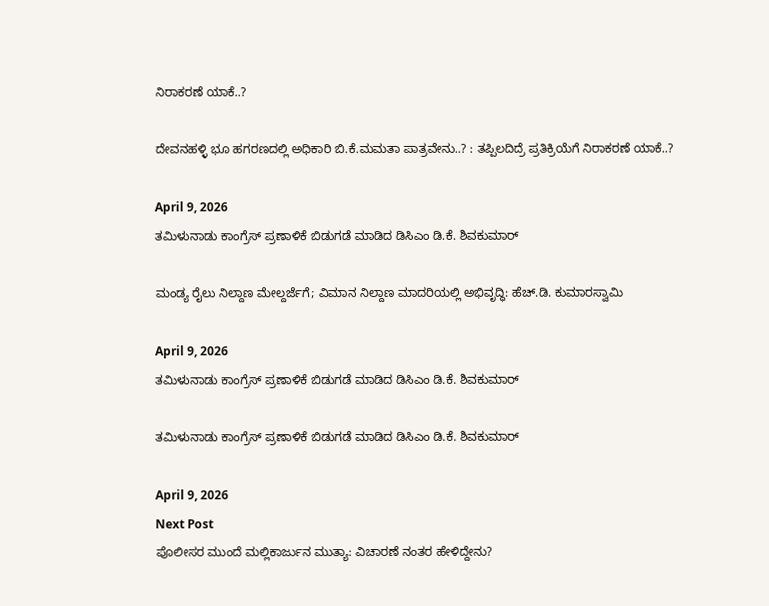ನಿರಾಕರಣೆ ಯಾಕೆ..?

ದೇವನಹಳ್ಳಿ ಭೂ ಹಗರಣದಲ್ಲಿ ಅಧಿಕಾರಿ ಬಿ.ಕೆ.ಮಮತಾ ಪಾತ್ರವೇನು..? : ತಪ್ಪಿಲದಿದ್ರೆ ಪ್ರತಿಕ್ರಿಯೆಗೆ ನಿರಾಕರಣೆ ಯಾಕೆ..?

April 9, 2026
ತಮಿಳುನಾಡು ಕಾಂಗ್ರೆಸ್ ಪ್ರಣಾಳಿಕೆ ಬಿಡುಗಡೆ ಮಾಡಿದ ಡಿಸಿಎಂ ಡಿ.ಕೆ. ಶಿವಕುಮಾರ್

ಮಂಡ್ಯ ರೈಲು ನಿಲ್ದಾಣ ಮೇಲ್ದರ್ಜೆಗೆ; ವಿಮಾನ ನಿಲ್ದಾಣ ಮಾದರಿಯಲ್ಲಿ ಅಭಿವೃದ್ಧಿ: ಹೆಚ್.ಡಿ. ಕುಮಾರಸ್ವಾಮಿ

April 9, 2026
ತಮಿಳುನಾಡು ಕಾಂಗ್ರೆಸ್ ಪ್ರಣಾಳಿಕೆ ಬಿಡುಗಡೆ ಮಾಡಿದ ಡಿಸಿಎಂ ಡಿ.ಕೆ. ಶಿವಕುಮಾರ್

ತಮಿಳುನಾಡು ಕಾಂಗ್ರೆಸ್ ಪ್ರಣಾಳಿಕೆ ಬಿಡುಗಡೆ ಮಾಡಿದ ಡಿಸಿಎಂ ಡಿ.ಕೆ. ಶಿವಕುಮಾರ್

April 9, 2026
Next Post
ಪೊಲೀಸರ ಮುಂದೆ ಮಲ್ಲಿಕಾರ್ಜುನ ಮುತ್ಯಾ: ವಿಚಾರಣೆ ನಂತರ ಹೇಳಿದ್ದೇನು?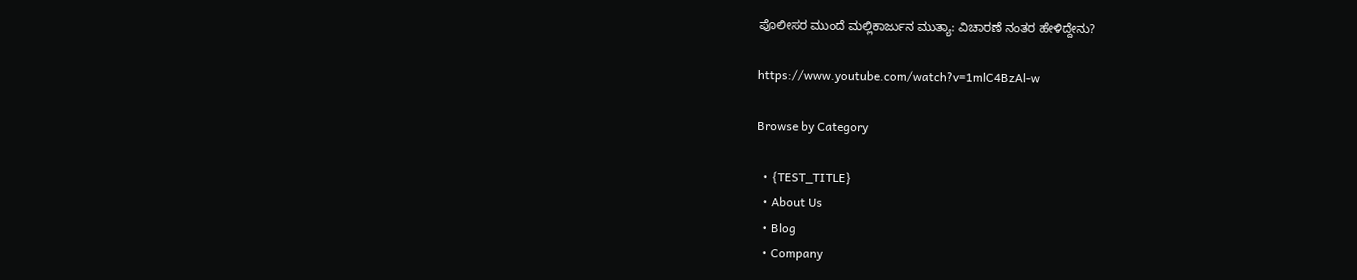ಪೊಲೀಸರ ಮುಂದೆ ಮಲ್ಲಿಕಾರ್ಜುನ ಮುತ್ಯಾ: ವಿಚಾರಣೆ ನಂತರ ಹೇಳಿದ್ದೇನು?

https://www.youtube.com/watch?v=1mlC4BzAl-w

Browse by Category

  • {TEST_TITLE}
  • About Us
  • Blog
  • Company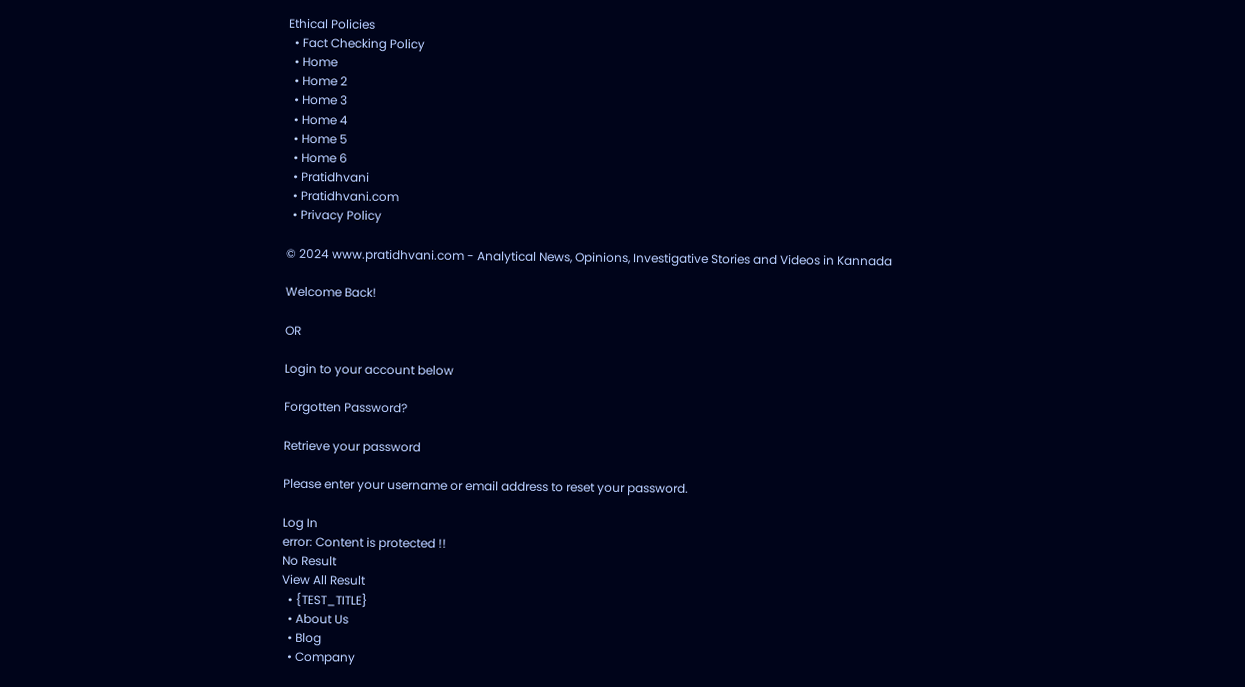Ethical Policies
  • Fact Checking Policy
  • Home
  • Home 2
  • Home 3
  • Home 4
  • Home 5
  • Home 6
  • Pratidhvani
  • Pratidhvani.com
  • Privacy Policy

© 2024 www.pratidhvani.com - Analytical News, Opinions, Investigative Stories and Videos in Kannada

Welcome Back!

OR

Login to your account below

Forgotten Password?

Retrieve your password

Please enter your username or email address to reset your password.

Log In
error: Content is protected !!
No Result
View All Result
  • {TEST_TITLE}
  • About Us
  • Blog
  • Company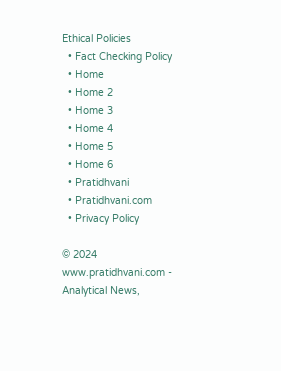Ethical Policies
  • Fact Checking Policy
  • Home
  • Home 2
  • Home 3
  • Home 4
  • Home 5
  • Home 6
  • Pratidhvani
  • Pratidhvani.com
  • Privacy Policy

© 2024 www.pratidhvani.com - Analytical News,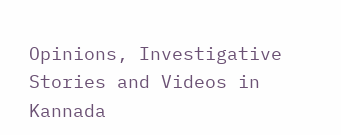Opinions, Investigative Stories and Videos in Kannada